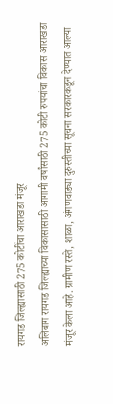रायगड जिल्ह्यासाठी 275 कोटींचा आराखडा मंजूर
अलिबाग रायगड जिल्ह्याच्या विकासासाठी आगामी वर्षांसाठी 275 कोटी रुपयांचा विकास आराखडा मंजूर केला आहे. ग्रामीण रस्ते, शाळा, अंगणवाड्या दुरुस्तीच्या सूचना सरकारकडून देण्यात आल्या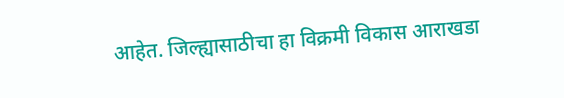आहेत. जिल्ह्यासाठीचा हा विक्रमी विकास आराखडा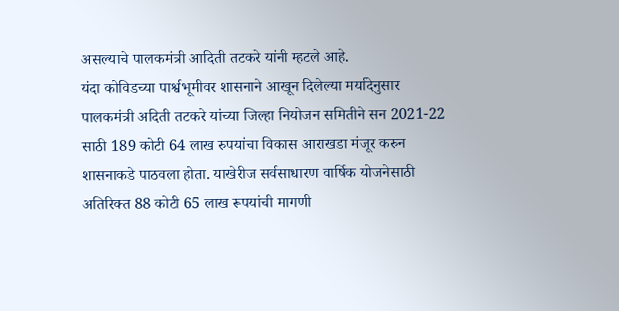असल्याचे पालकमंत्री आदिती तटकरे यांनी म्हटले आहे.
यंदा कोविडच्या पार्श्वभूमीवर शासनाने आखून दिलेल्या मर्यादेनुसार पालकमंत्री अदिती तटकरे यांच्या जिल्हा नियोजन समितीने सन 2021-22 साठी 189 कोटी 64 लाख रुपयांचा विकास आराखडा मंजूर करुन शासनाकडे पाठवला होता. याखेरीज सर्वसाधारण वार्षिक योजनेसाठी अतिरिक्त 88 कोटी 65 लाख रूपयांची मागणी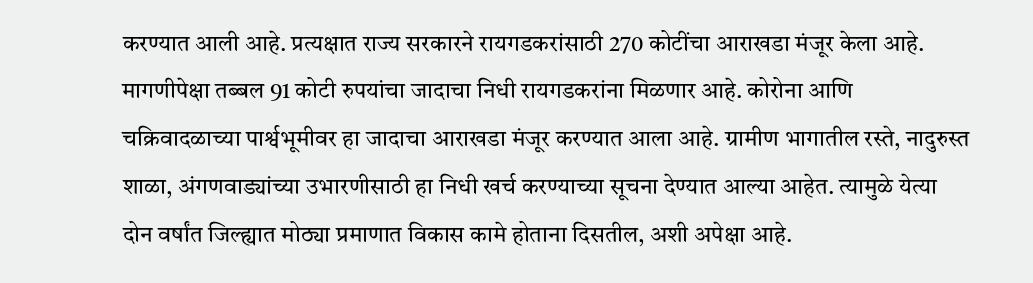करण्यात आली आहे. प्रत्यक्षात राज्य सरकारने रायगडकरांसाठी 270 कोटींचा आराखडा मंजूर केला आहे. मागणीपेक्षा तब्बल 91 कोटी रुपयांचा जादाचा निधी रायगडकरांना मिळणार आहे. कोरोना आणि चक्रिवादळाच्या पार्श्वभूमीवर हा जादाचा आराखडा मंजूर करण्यात आला आहे. ग्रामीण भागातील रस्ते, नादुरुस्त शाळा, अंगणवाड्यांच्या उभारणीसाठी हा निधी खर्च करण्याच्या सूचना देण्यात आल्या आहेत. त्यामुळे येत्या दोन वर्षांत जिल्ह्यात मोठ्या प्रमाणात विकास कामे होताना दिसतील, अशी अपेक्षा आहे.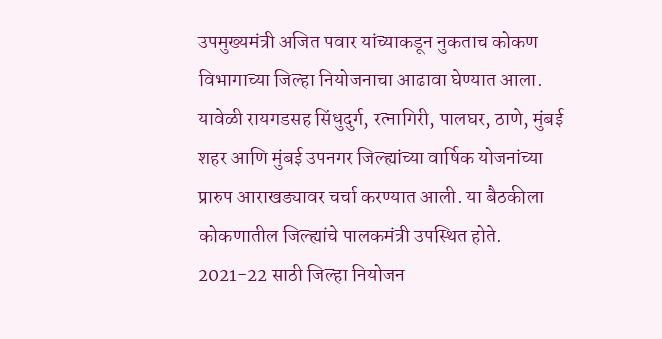उपमुख्यमंत्री अजित पवार यांच्याकडून नुकताच कोकण विभागाच्या जिल्हा नियोजनाचा आढावा घेण्यात आला. यावेळी रायगडसह सिंधुदुर्ग, रत्नागिरी, पालघर, ठाणे, मुंबई शहर आणि मुंबई उपनगर जिल्ह्यांच्या वार्षिक योजनांच्या प्रारुप आराखड्यावर चर्चा करण्यात आली. या बैठकीला कोकणातील जिल्ह्यांचे पालकमंत्री उपस्थित होते.
2021-22 साठी जिल्हा नियोजन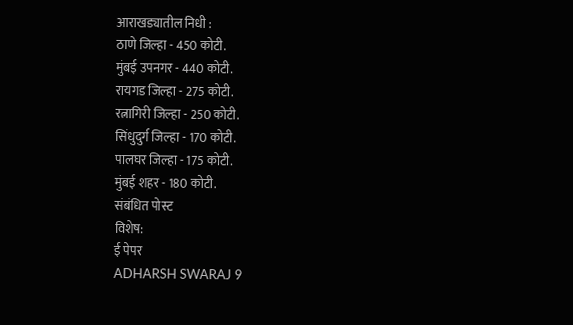आराखड्यातील निधी :
ठाणे जिल्हा - 450 कोटी.
मुंबई उपनगर - 440 कोटी.
रायगड जिल्हा - 275 कोटी.
रत्नागिरी जिल्हा - 250 कोटी.
सिंधुदुर्ग जिल्हा - 170 कोटी.
पालघर जिल्हा - 175 कोटी.
मुंबई शहर - 180 कोटी.
संबंधित पोस्ट
विशेष:
ई पेपर
ADHARSH SWARAJ 9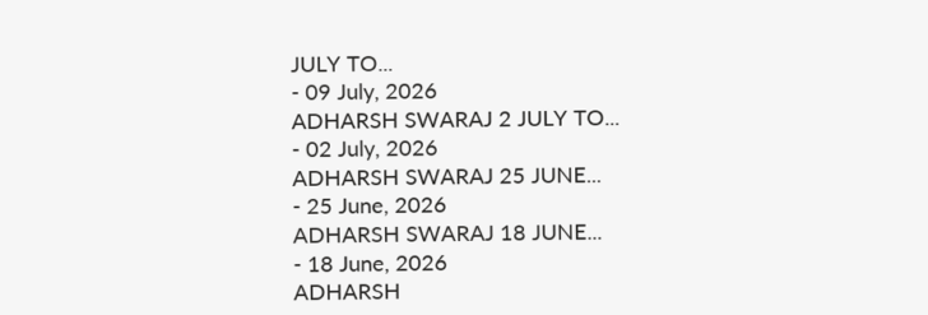JULY TO...
- 09 July, 2026
ADHARSH SWARAJ 2 JULY TO...
- 02 July, 2026
ADHARSH SWARAJ 25 JUNE...
- 25 June, 2026
ADHARSH SWARAJ 18 JUNE...
- 18 June, 2026
ADHARSH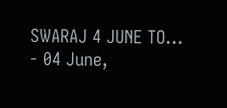SWARAJ 4 JUNE TO...
- 04 June,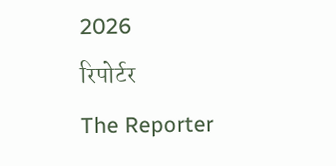2026
रिपोर्टर
The Reporter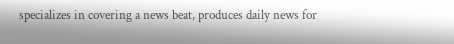specializes in covering a news beat, produces daily news for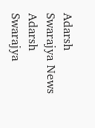Adarsh Swarajya News
Adarsh Swarajya